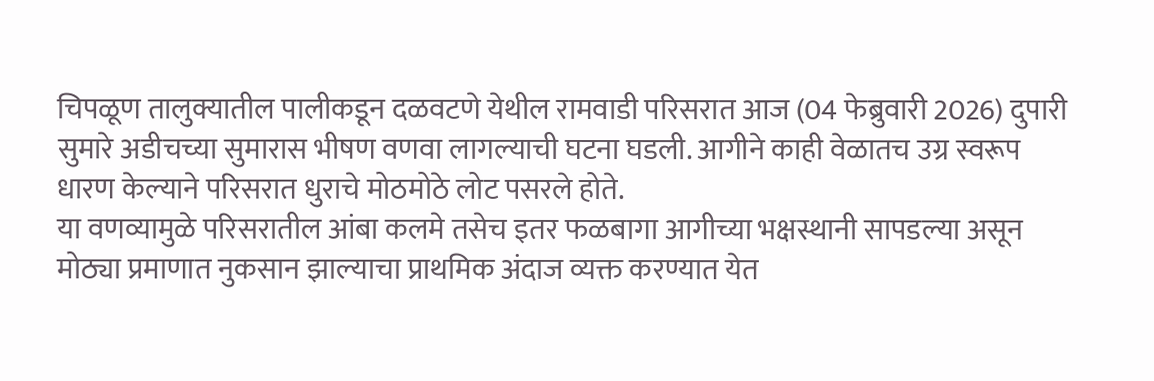चिपळूण तालुक्यातील पालीकडून दळवटणे येथील रामवाडी परिसरात आज (04 फेब्रुवारी 2026) दुपारी सुमारे अडीचच्या सुमारास भीषण वणवा लागल्याची घटना घडली. आगीने काही वेळातच उग्र स्वरूप धारण केल्याने परिसरात धुराचे मोठमोठे लोट पसरले होते.
या वणव्यामुळे परिसरातील आंबा कलमे तसेच इतर फळबागा आगीच्या भक्षस्थानी सापडल्या असून मोठ्या प्रमाणात नुकसान झाल्याचा प्राथमिक अंदाज व्यक्त करण्यात येत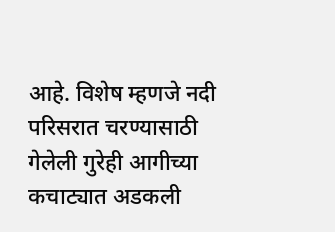आहे. विशेष म्हणजे नदी परिसरात चरण्यासाठी गेलेली गुरेही आगीच्या कचाट्यात अडकली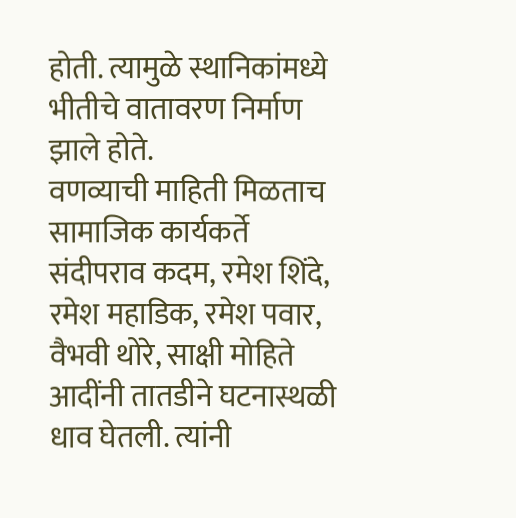होती. त्यामुळे स्थानिकांमध्ये भीतीचे वातावरण निर्माण झाले होते.
वणव्याची माहिती मिळताच सामाजिक कार्यकर्ते संदीपराव कदम, रमेश शिंदे, रमेश महाडिक, रमेश पवार, वैभवी थोरे, साक्षी मोहिते आदींनी तातडीने घटनास्थळी धाव घेतली. त्यांनी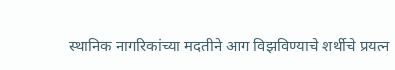स्थानिक नागरिकांच्या मदतीने आग विझविण्याचे शर्थीचे प्रयत्न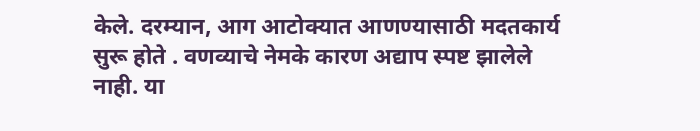केले. दरम्यान, आग आटोक्यात आणण्यासाठी मदतकार्य सुरू होते . वणव्याचे नेमके कारण अद्याप स्पष्ट झालेले नाही. या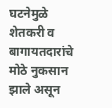घटनेमुळे शेतकरी व बागायतदारांचे मोठे नुकसान झाले असून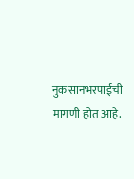नुकसानभरपाईची मागणी होत आहे.